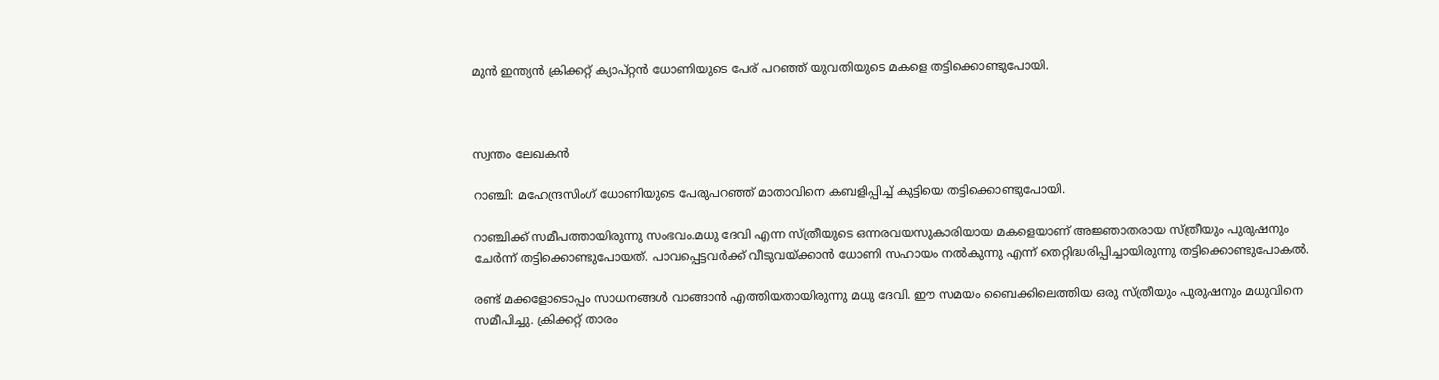മുൻ ഇന്ത്യൻ ക്രിക്കറ്റ് ക്യാപ്റ്റൻ ധോണിയുടെ പേര് പറഞ്ഞ് യുവതിയുടെ മകളെ തട്ടിക്കൊണ്ടുപോയി.



സ്വന്തം ലേഖകൻ

റാഞ്ചി: മഹേന്ദ്രസിംഗ് ധോണിയുടെ പേരുപറഞ്ഞ് മാതാവിനെ കബളിപ്പിച്ച്‌ കുട്ടിയെ തട്ടിക്കൊണ്ടുപോയി.

റാഞ്ചിക്ക് സമീപത്തായിരുന്നു സംഭവം.മധു ദേവി എന്ന സ്ത്രീയുടെ ഒന്നരവയസുകാരിയായ മകളെയാണ് അജ്ഞാതരായ സ്ത്രീയും പുരുഷനും ചേര്‍ന്ന് തട്ടിക്കൊണ്ടുപോയത്. പാവപ്പെട്ടവര്‍ക്ക് വീടുവയ്ക്കാൻ ധോണി സഹായം നല്‍കുന്നു എന്ന് തെറ്റിദ്ധരിപ്പിച്ചായിരുന്നു തട്ടിക്കൊണ്ടുപോകല്‍.

രണ്ട് മക്കളോടൊപ്പം സാധനങ്ങള്‍ വാങ്ങാൻ എത്തിയതായിരുന്നു മധു ദേവി. ഈ സമയം ബൈക്കിലെത്തിയ ഒരു സ്ത്രീയും പുരുഷനും മധുവിനെ സമീപിച്ചു. ക്രിക്കറ്റ് താരം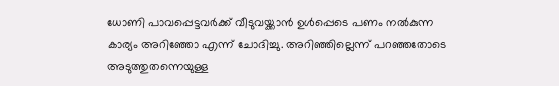ധോണി പാവപ്പെട്ടവര്‍ക്ക് വീടുവയ്ക്കാൻ ഉള്‍പ്പെടെ പണം നല്‍കുന്ന കാര്യം അറിഞ്ഞോ എന്ന് ചോദിച്ചു. അറിഞ്ഞില്ലെന്ന് പറഞ്ഞതോടെ അടുത്തുതന്നെയുള്ള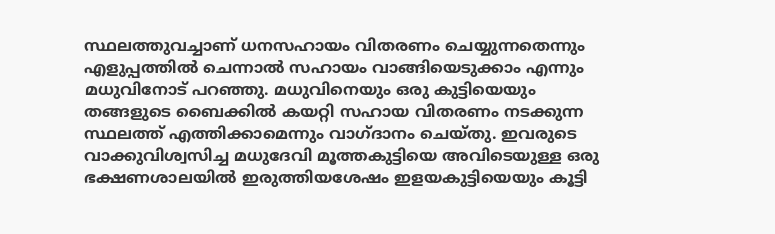സ്ഥലത്തുവച്ചാണ് ധനസഹായം വിതരണം ചെയ്യുന്നതെന്നും എളുപ്പത്തില്‍ ചെന്നാല്‍ സഹായം വാങ്ങിയെടുക്കാം എന്നും മധുവിനോട് പറഞ്ഞു. മധുവിനെയും ഒരു കുട്ടിയെയും തങ്ങളുടെ ബൈക്കില്‍ കയറ്റി സഹായ വിതരണം നടക്കുന്ന സ്ഥലത്ത് എത്തിക്കാമെന്നും വാഗ്ദാനം ചെയ്തു. ഇവരുടെ വാക്കുവിശ്വസിച്ച മധുദേവി മൂത്തകുട്ടിയെ അവിടെയുള്ള ഒരു ഭക്ഷണശാലയില്‍ ഇരുത്തിയശേഷം ഇളയകുട്ടിയെയും കൂട്ടി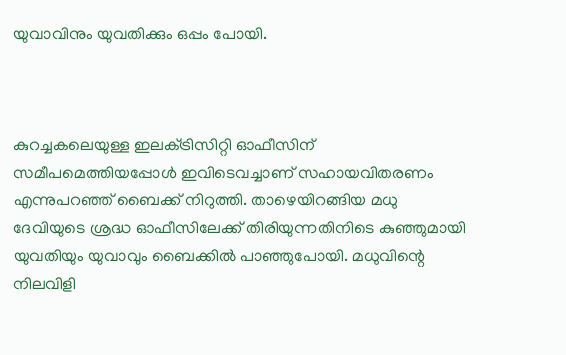യുവാവിനും യുവതിക്കും ഒപ്പം പോയി.



കുറച്ചകലെയുള്ള ഇലക്‌ട്രിസിറ്റി ഓഫീസിന് സമീപമെത്തിയപ്പോള്‍ ഇവിടെവച്ചാണ് സഹായവിതരണം എന്നുപറഞ്ഞ് ബൈക്ക് നിറുത്തി. താഴെയിറങ്ങിയ മധു ദേവിയുടെ ശ്രദ്ധ ഓഫീസിലേക്ക് തിരിയുന്നതിനിടെ കുഞ്ഞുമായി യുവതിയും യുവാവും ബൈക്കില്‍ പാഞ്ഞുപോയി. മധുവിന്റെ നിലവിളി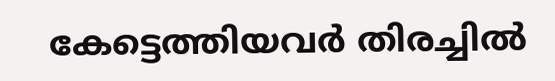കേട്ടെത്തിയവര്‍ തിരച്ചില്‍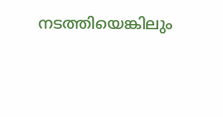നടത്തിയെങ്കിലും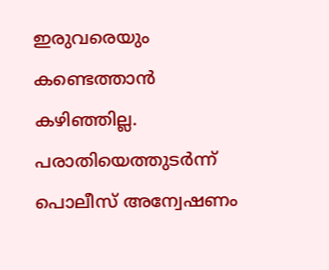ഇരുവരെയും കണ്ടെത്താൻ കഴിഞ്ഞില്ല. പരാതിയെത്തുടര്‍ന്ന് പൊലീസ് അന്വേഷണം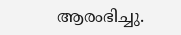ആരംഭിച്ചു.